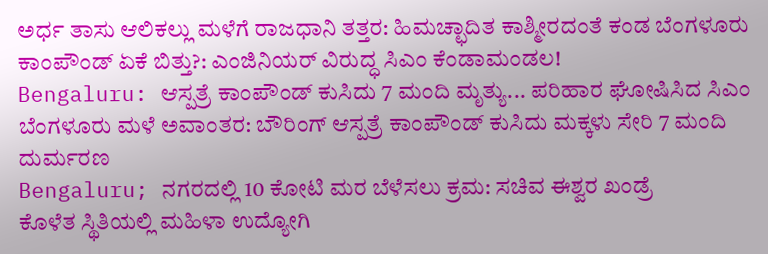ಅರ್ಧ ತಾಸು ಆಲಿಕಲ್ಲು ಮಳೆಗೆ ರಾಜಧಾನಿ ತತ್ತರ: ಹಿಮಚ್ಛಾದಿತ ಕಾಶ್ಮೀರದಂತೆ ಕಂಡ ಬೆಂಗಳೂರು
ಕಾಂಪೌಂಡ್ ಏಕೆ ಬಿತ್ತು?: ಎಂಜಿನಿಯರ್ ವಿರುದ್ಧ ಸಿಎಂ ಕೆಂಡಾಮಂಡಲ!
Bengaluru: ಆಸ್ಪತ್ರೆ ಕಾಂಪೌಂಡ್ ಕುಸಿದು 7 ಮಂದಿ ಮೃತ್ಯು... ಪರಿಹಾರ ಘೋಷಿಸಿದ ಸಿಎಂ
ಬೆಂಗಳೂರು ಮಳೆ ಅವಾಂತರ: ಬೌರಿಂಗ್ ಆಸ್ಪತ್ರೆ ಕಾಂಪೌಂಡ್ ಕುಸಿದು ಮಕ್ಕಳು ಸೇರಿ 7 ಮಂದಿ ದುರ್ಮರಣ
Bengaluru; ನಗರದಲ್ಲಿ 10 ಕೋಟಿ ಮರ ಬೆಳೆಸಲು ಕ್ರಮ: ಸಚಿವ ಈಶ್ವರ ಖಂಡ್ರೆ
ಕೊಳೆತ ಸ್ಥಿತಿಯಲ್ಲಿ ಮಹಿಳಾ ಉದ್ಯೋಗಿ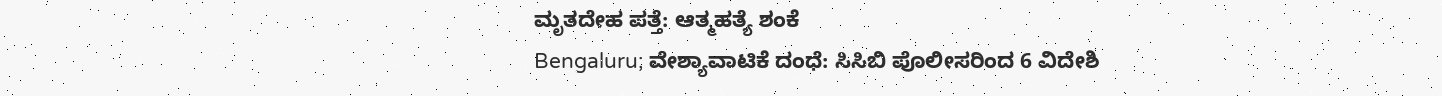ಮೃತದೇಹ ಪತ್ತೆ: ಆತ್ಮಹತ್ಯೆ ಶಂಕೆ
Bengaluru; ವೇಶ್ಯಾವಾಟಿಕೆ ದಂಧೆ: ಸಿಸಿಬಿ ಪೊಲೀಸರಿಂದ 6 ವಿದೇಶಿ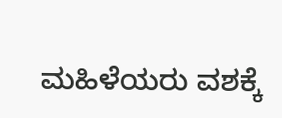ಮಹಿಳೆಯರು ವಶಕ್ಕೆ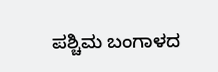ಪಶ್ಚಿಮ ಬಂಗಾಳದ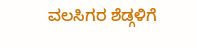ವಲಸಿಗರ ಶೆಡ್ಗಳಿಗೆ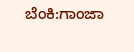ಬೆಂಕಿ:ಗಾಂಜಾ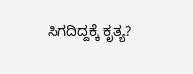ಸಿಗದಿದ್ದಕ್ಕೆ ಕೃತ್ಯ?